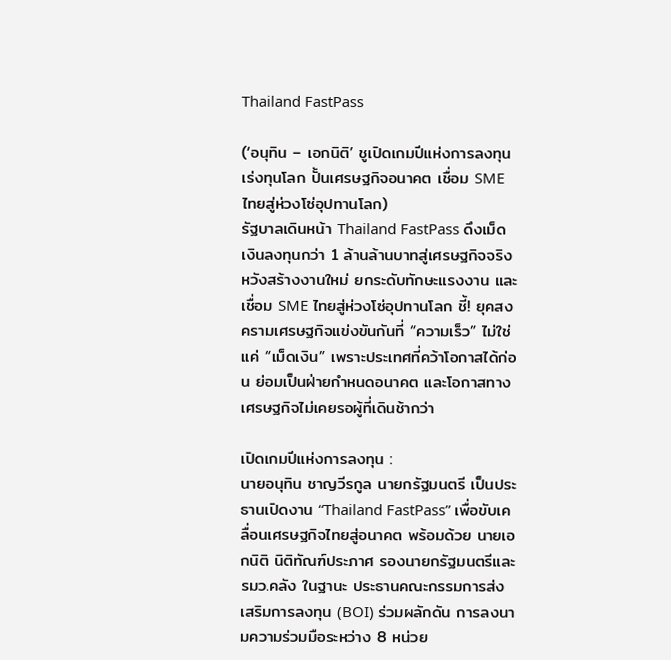Thailand FastPass

(‘อนุทิน – เอกนิติ’ ชูเปิดเกมปีแห่งการลงทุน เร่งทุนโลก ปั้นเศรษฐกิจอนาคต เชื่อม SME ไทยสู่ห่วงโซ่อุปทานโลก)
รัฐบาลเดินหน้า Thailand FastPass ดึงเม็ดเงินลงทุนกว่า 1 ล้านล้านบาทสู่เศรษฐกิจจริง หวังสร้างงานใหม่ ยกระดับทักษะแรงงาน และเชื่อม SME ไทยสู่ห่วงโซ่อุปทานโลก ชี้! ยุคสงครามเศรษฐกิจแข่งขันกันที่ “ความเร็ว” ไม่ใช่แค่ “เม็ดเงิน” เพราะประเทศที่คว้าโอกาสได้ก่อน ย่อมเป็นฝ่ายกำหนดอนาคต และโอกาสทางเศรษฐกิจไม่เคยรอผู้ที่เดินช้ากว่า

เปิดเกมปีแห่งการลงทุน :
นายอนุทิน ชาญวีรกูล นายกรัฐมนตรี เป็นประธานเปิดงาน “Thailand FastPass” เพื่อขับเคลื่อนเศรษฐกิจไทยสู่อนาคต พร้อมด้วย นายเอกนิติ นิติทัณฑ์ประภาศ รองนายกรัฐมนตรีและรมว.คลัง ในฐานะ ประธานคณะกรรมการส่งเสริมการลงทุน (BOI) ร่วมผลักดัน การลงนามความร่วมมือระหว่าง 8 หน่วย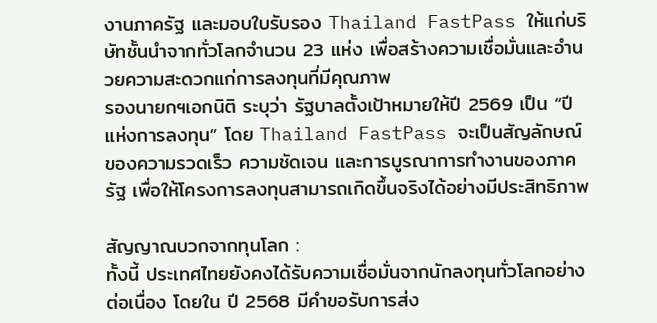งานภาครัฐ และมอบใบรับรอง Thailand FastPass ให้แก่บริษัทชั้นนำจากทั่วโลกจำนวน 23 แห่ง เพื่อสร้างความเชื่อมั่นและอำนวยความสะดวกแก่การลงทุนที่มีคุณภาพ
รองนายกฯเอกนิติ ระบุว่า รัฐบาลตั้งเป้าหมายให้ปี 2569 เป็น “ปีแห่งการลงทุน” โดย Thailand FastPass จะเป็นสัญลักษณ์ของความรวดเร็ว ความชัดเจน และการบูรณาการทำงานของภาครัฐ เพื่อให้โครงการลงทุนสามารถเกิดขึ้นจริงได้อย่างมีประสิทธิภาพ

สัญญาณบวกจากทุนโลก :
ทั้งนี้ ประเทศไทยยังคงได้รับความเชื่อมั่นจากนักลงทุนทั่วโลกอย่างต่อเนื่อง โดยใน ปี 2568 มีคำขอรับการส่ง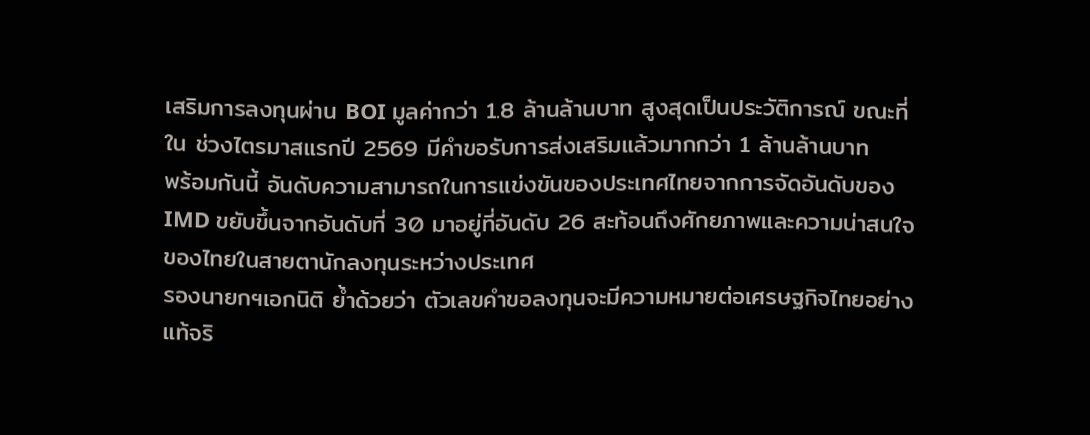เสริมการลงทุนผ่าน BOI มูลค่ากว่า 1.8 ล้านล้านบาท สูงสุดเป็นประวัติการณ์ ขณะที่ใน ช่วงไตรมาสแรกปี 2569 มีคำขอรับการส่งเสริมแล้วมากกว่า 1 ล้านล้านบาท
พร้อมกันนี้ อันดับความสามารถในการแข่งขันของประเทศไทยจากการจัดอันดับของ IMD ขยับขึ้นจากอันดับที่ 30 มาอยู่ที่อันดับ 26 สะท้อนถึงศักยภาพและความน่าสนใจของไทยในสายตานักลงทุนระหว่างประเทศ
รองนายกฯเอกนิติ ย้ำด้วยว่า ตัวเลขคำขอลงทุนจะมีความหมายต่อเศรษฐกิจไทยอย่างแท้จริ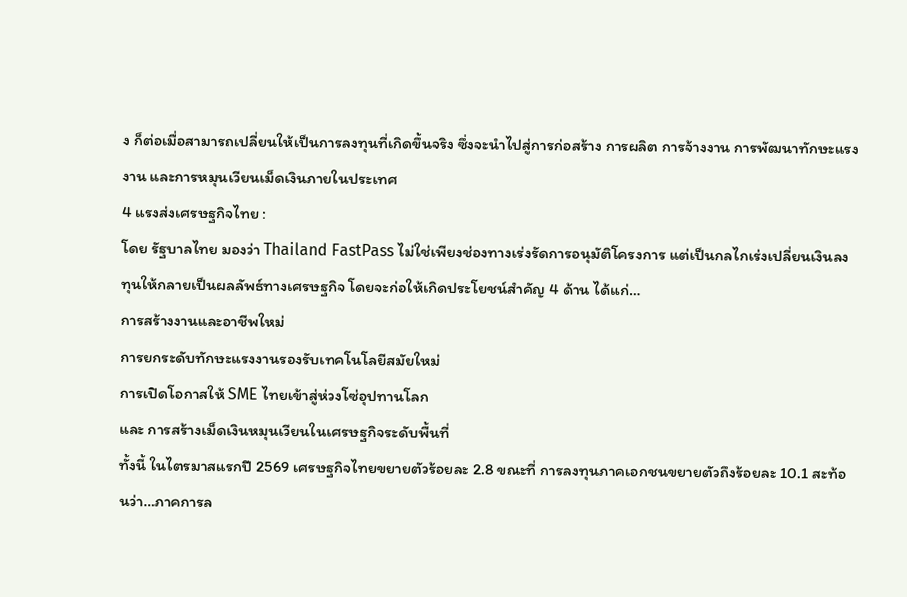ง ก็ต่อเมื่อสามารถเปลี่ยนให้เป็นการลงทุนที่เกิดขึ้นจริง ซึ่งจะนำไปสู่การก่อสร้าง การผลิต การจ้างงาน การพัฒนาทักษะแรงงาน และการหมุนเวียนเม็ดเงินภายในประเทศ
4 แรงส่งเศรษฐกิจไทย :
โดย รัฐบาลไทย มองว่า Thailand FastPass ไม่ใช่เพียงช่องทางเร่งรัดการอนุมัติโครงการ แต่เป็นกลไกเร่งเปลี่ยนเงินลงทุนให้กลายเป็นผลลัพธ์ทางเศรษฐกิจ โดยจะก่อให้เกิดประโยชน์สำคัญ 4 ด้าน ได้แก่…
การสร้างงานและอาชีพใหม่
การยกระดับทักษะแรงงานรองรับเทคโนโลยีสมัยใหม่
การเปิดโอกาสให้ SME ไทยเข้าสู่ห่วงโซ่อุปทานโลก
และ การสร้างเม็ดเงินหมุนเวียนในเศรษฐกิจระดับพื้นที่
ทั้งนี้ ในไตรมาสแรกปี 2569 เศรษฐกิจไทยขยายตัวร้อยละ 2.8 ขณะที่ การลงทุนภาคเอกชนขยายตัวถึงร้อยละ 10.1 สะท้อนว่า…ภาคการล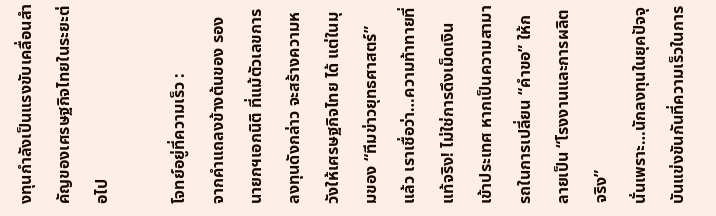งทุนกำลังเป็นแรงขับเคลื่อนสำคัญของเศรษฐกิจไทยในระยะต่อไป

โจทย์อยู่ที่ความเร็ว :
จากคำแถลงข้างต้นของ รองนายกฯเอกนิติ ที่แม้ตัวเลขการลงทุนดังกล่าว จะสร้างความหวังให้เศรษฐกิจไทย ได้ แต่ในมุมของ “ทีมข่าวยุทธศาสตร์” แล้ว เราเชื่อว่า…ความท้าทายที่แท้จริง! ไม่ใช่การดึงเม็ดเงินเข้าประเทศ หากเป็นความสามารถในการเปลี่ยน “คำขอ” ให้กลายเป็น “โรงงานและการผลิตจริง”
นั่นเพราะ…นักลงทุนในยุคปัจจุบันแข่งขันกันที่ความเร็วในการ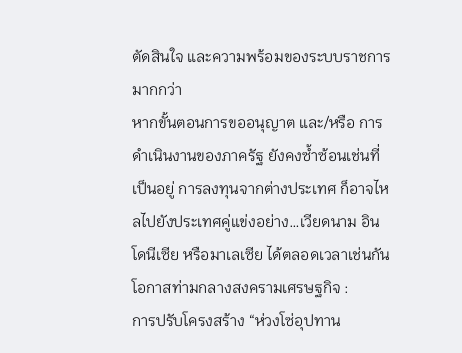ตัดสินใจ และความพร้อมของระบบราชการ มากกว่า
หากขั้นตอนการขออนุญาต และ/หรือ การดำเนินงานของภาครัฐ ยังคงซ้ำซ้อนเช่นที่เป็นอยู่ การลงทุนจากต่างประเทศ ก็อาจไหลไปยังประเทศคู่แข่งอย่าง…เวียดนาม อินโดนีเซีย หรือมาเลเซีย ได้ตลอดเวลาเช่นกัน
โอกาสท่ามกลางสงครามเศรษฐกิจ :
การปรับโครงสร้าง “ห่วงโซ่อุปทาน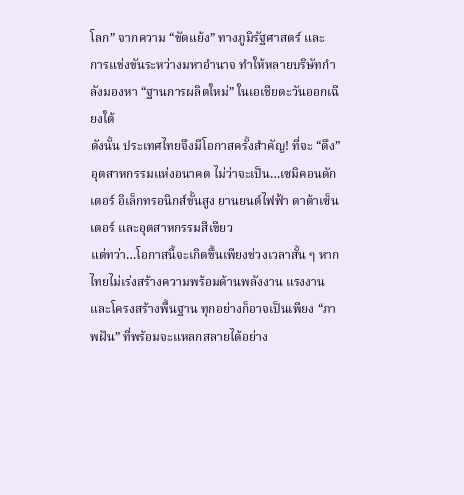โลก” จากความ “ขัดแย้ง” ทางภูมิรัฐศาสตร์ และ การแข่งขันระหว่างมหาอำนาจ ทำให้หลายบริษัทกำลังมองหา “ฐานการผลิตใหม่” ในเอเชียตะวันออกเฉียงใต้
ดังนั้น ประเทศไทยจึงมีโอกาสครั้งสำคัญ! ที่จะ “ดึง” อุตสาหกรรมแห่งอนาคต ไม่ว่าจะเป็น…เซมิคอนดักเตอร์ อิเล็กทรอนิกส์ขั้นสูง ยานยนต์ไฟฟ้า ดาต้าเซ็นเตอร์ และอุตสาหกรรมสีเขียว
แต่ทว่า…โอกาสนี้จะเกิดขึ้นเพียงช่วงเวลาสั้น ๆ หากไทยไม่เร่งสร้างความพร้อมด้านพลังงาน แรงงาน และโครงสร้างพื้นฐาน ทุกอย่างก็อาจเป็นเพียง “ภาพฝัน” ที่พร้อมจะแหลกสลายได้อย่าง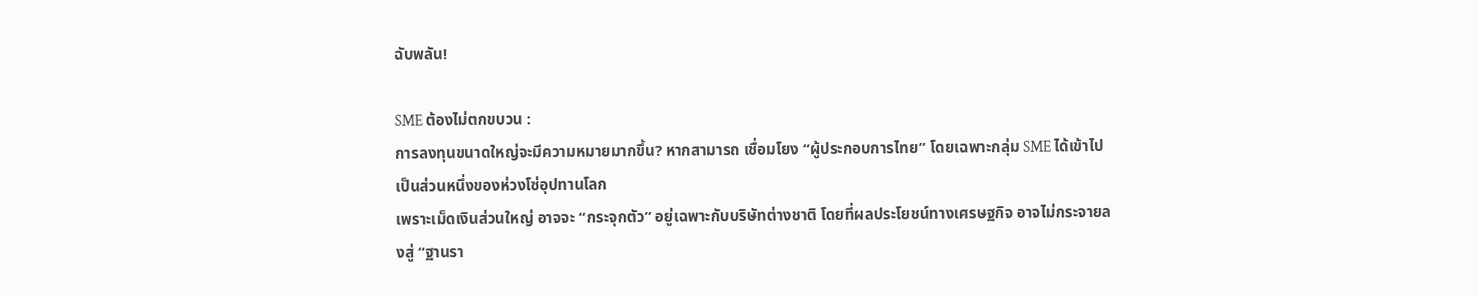ฉับพลัน!

SME ต้องไม่ตกขบวน :
การลงทุนขนาดใหญ่จะมีความหมายมากขึ้น? หากสามารถ เชื่อมโยง “ผู้ประกอบการไทย” โดยเฉพาะกลุ่ม SME ได้เข้าไปเป็นส่วนหนึ่งของห่วงโซ่อุปทานโลก
เพราะเม็ดเงินส่วนใหญ่ อาจจะ “กระจุกตัว” อยู่เฉพาะกับบริษัทต่างชาติ โดยที่ผลประโยชน์ทางเศรษฐกิจ อาจไม่กระจายลงสู่ “ฐานรา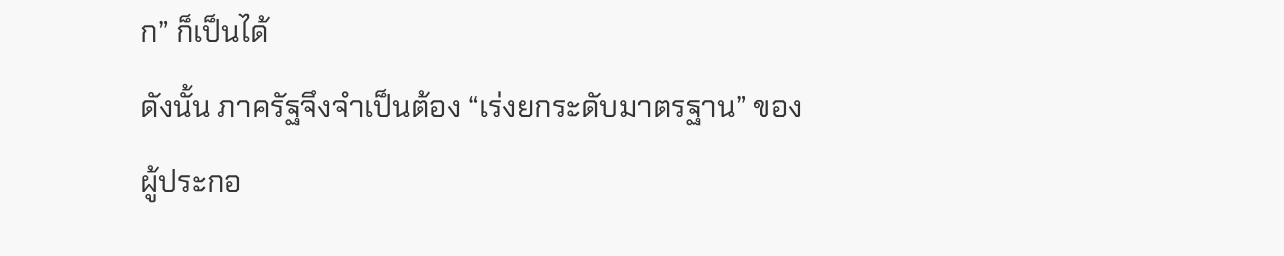ก” ก็เป็นได้
ดังนั้น ภาครัฐจึงจำเป็นต้อง “เร่งยกระดับมาตรฐาน” ของผู้ประกอ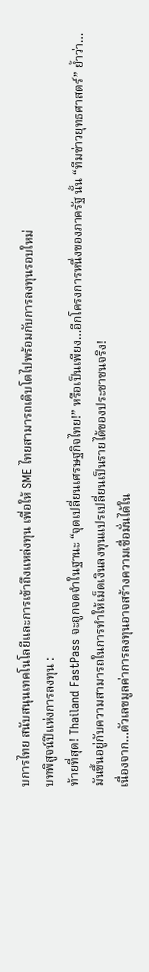บการไทย สนับสนุนเทคโนโลยีและการเข้าถึงแหล่งทุน เพื่อให้ SME ไทยสามารถเติบโตไปพร้อมกับการลงทุนรอบใหม่
บทพิสูจน์ปีแห่งการลงทุน :
ท้ายที่สุด! Thailand FastPass จะถูกจดจำในฐานะ “จุดเปลี่ยนเศรษฐกิจไทย!” หรือเป็นเพียง…อีกโครงการหนึ่งของภาครัฐ นั้น “ทีมข่าวยุทธศาสตร์” ย้ำว่า…
มันขึ้นอยู่กับความสามารถในการทำให้เม็ดเงินลงทุนแปรเปลี่ยนเป็นรายได้ของประชาชนจริง!
เนื่องจาก…ตัวเลขมูลค่าการลงทุนอาจสร้างความเชื่อมั่นได้ใน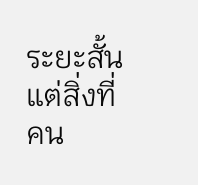ระยะสั้น แต่สิ่งที่ คน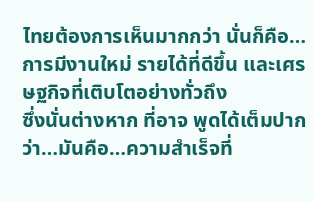ไทยต้องการเห็นมากกว่า นั่นก็คือ…การมีงานใหม่ รายได้ที่ดีขึ้น และเศรษฐกิจที่เติบโตอย่างทั่วถึง
ซึ่งนั่นต่างหาก ที่อาจ พูดได้เต็มปาก ว่า…มันคือ…ความสำเร็จที่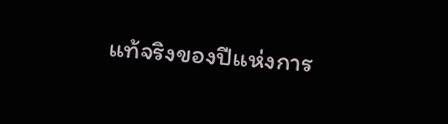แท้จริงของปีแห่งการ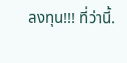ลงทุน!!! ที่ว่านี้.